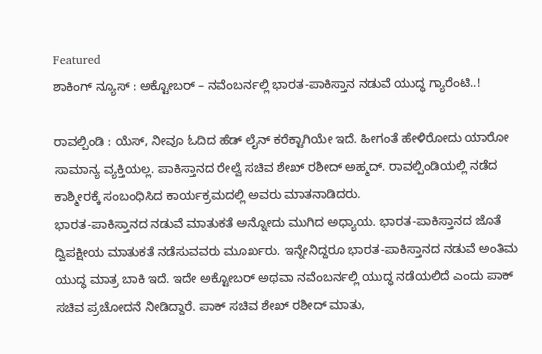Featured
ಶಾಕಿಂಗ್ ನ್ಯೂಸ್ : ಅಕ್ಟೋಬರ್ – ನವೆಂಬರ್ನಲ್ಲಿ ಭಾರತ-ಪಾಕಿಸ್ತಾನ ನಡುವೆ ಯುದ್ಧ ಗ್ಯಾರೆಂಟಿ..!

ರಾವಲ್ಪಿಂಡಿ : ಯೆಸ್, ನೀವೂ ಓದಿದ ಹೆಡ್ ಲೈನ್ ಕರೆಕ್ಟಾಗಿಯೇ ಇದೆ. ಹೀಗಂತೆ ಹೇಳಿರೋದು ಯಾರೋ ಸಾಮಾನ್ಯ ವ್ಯಕ್ತಿಯಲ್ಲ. ಪಾಕಿಸ್ತಾನದ ರೇಲ್ವೆ ಸಚಿವ ಶೇಖ್ ರಶೀದ್ ಅಹ್ಮದ್. ರಾವಲ್ಪಿಂಡಿಯಲ್ಲಿ ನಡೆದ ಕಾಶ್ಮೀರಕ್ಕೆ ಸಂಬಂಧಿಸಿದ ಕಾರ್ಯಕ್ರಮದಲ್ಲಿ ಅವರು ಮಾತನಾಡಿದರು.
ಭಾರತ-ಪಾಕಿಸ್ತಾನದ ನಡುವೆ ಮಾತುಕತೆ ಅನ್ನೋದು ಮುಗಿದ ಅಧ್ಯಾಯ. ಭಾರತ-ಪಾಕಿಸ್ತಾನದ ಜೊತೆ ದ್ವಿಪಕ್ಷೀಯ ಮಾತುಕತೆ ನಡೆಸುವವರು ಮೂರ್ಖರು. ಇನ್ನೇನಿದ್ದರೂ ಭಾರತ-ಪಾಕಿಸ್ತಾನದ ನಡುವೆ ಅಂತಿಮ ಯುದ್ಧ ಮಾತ್ರ ಬಾಕಿ ಇದೆ. ಇದೇ ಅಕ್ಟೋಬರ್ ಅಥವಾ ನವೆಂಬರ್ನಲ್ಲಿ ಯುದ್ಧ ನಡೆಯಲಿದೆ ಎಂದು ಪಾಕ್ ಸಚಿವ ಪ್ರಚೋದನೆ ನೀಡಿದ್ದಾರೆ. ಪಾಕ್ ಸಚಿವ ಶೇಖ್ ರಶೀದ್ ಮಾತು,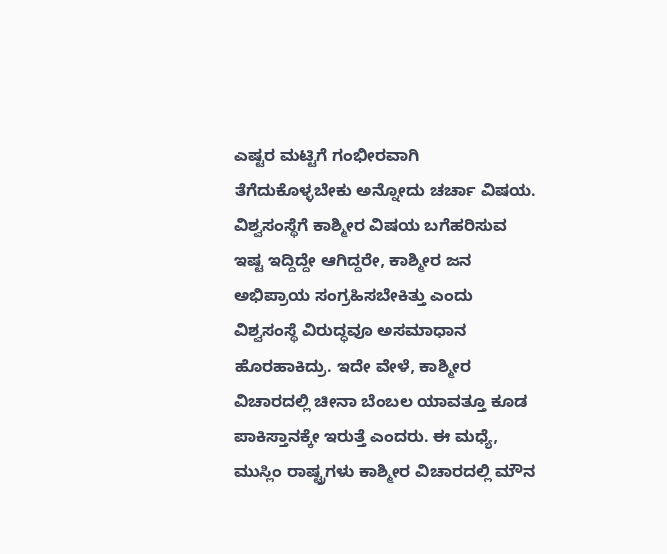ಎಷ್ಟರ ಮಟ್ಟಿಗೆ ಗಂಭೀರವಾಗಿ ತೆಗೆದುಕೊಳ್ಳಬೇಕು ಅನ್ನೋದು ಚರ್ಚಾ ವಿಷಯ.
ವಿಶ್ವಸಂಸ್ಥೆಗೆ ಕಾಶ್ಮೀರ ವಿಷಯ ಬಗೆಹರಿಸುವ ಇಷ್ಟ ಇದ್ದಿದ್ದೇ ಆಗಿದ್ದರೇ, ಕಾಶ್ಮೀರ ಜನ ಅಭಿಪ್ರಾಯ ಸಂಗ್ರಹಿಸಬೇಕಿತ್ತು ಎಂದು ವಿಶ್ವಸಂಸ್ಥೆ ವಿರುದ್ಧವೂ ಅಸಮಾಧಾನ ಹೊರಹಾಕಿದ್ರು. ಇದೇ ವೇಳೆ, ಕಾಶ್ಮೀರ ವಿಚಾರದಲ್ಲಿ ಚೀನಾ ಬೆಂಬಲ ಯಾವತ್ತೂ ಕೂಡ ಪಾಕಿಸ್ತಾನಕ್ಕೇ ಇರುತ್ತೆ ಎಂದರು. ಈ ಮಧ್ಯೆ, ಮುಸ್ಲಿಂ ರಾಷ್ಟ್ರಗಳು ಕಾಶ್ಮೀರ ವಿಚಾರದಲ್ಲಿ ಮೌನ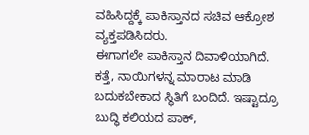ವಹಿಸಿದ್ದಕ್ಕೆ ಪಾಕಿಸ್ತಾನದ ಸಚಿವ ಆಕ್ರೋಶ ವ್ಯಕ್ತಪಡಿಸಿದರು.
ಈಗಾಗಲೇ ಪಾಕಿಸ್ತಾನ ದಿವಾಳಿಯಾಗಿದೆ. ಕತ್ತೆ, ನಾಯಿಗಳನ್ನ ಮಾರಾಟ ಮಾಡಿ ಬದುಕಬೇಕಾದ ಸ್ಥಿತಿಗೆ ಬಂದಿದೆ. ಇಷ್ಟಾದ್ರೂ ಬುದ್ಧಿ ಕಲಿಯದ ಪಾಕ್,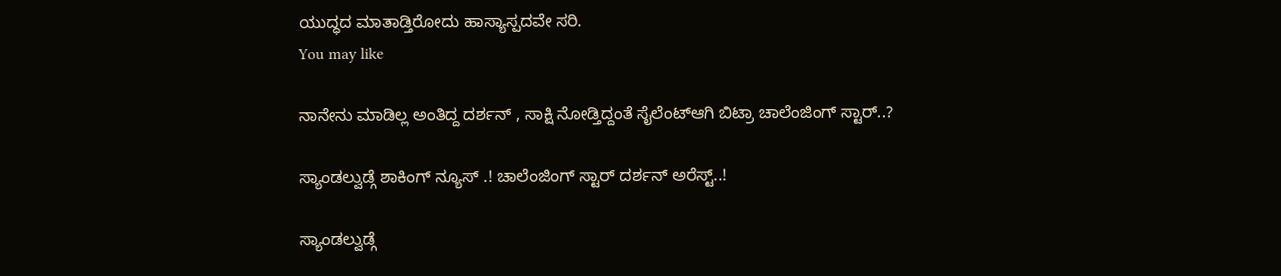ಯುದ್ಧದ ಮಾತಾಡ್ತಿರೋದು ಹಾಸ್ಯಾಸ್ಪದವೇ ಸರಿ.
You may like

ನಾನೇನು ಮಾಡಿಲ್ಲ ಅಂತಿದ್ದ ದರ್ಶನ್ , ಸಾಕ್ಷಿ ನೋಡ್ತಿದ್ದಂತೆ ಸೈಲೆಂಟ್ಆಗಿ ಬಿಟ್ರಾ ಚಾಲೆಂಜಿಂಗ್ ಸ್ಟಾರ್..?

ಸ್ಯಾಂಡಲ್ವುಡ್ಗೆ ಶಾಕಿಂಗ್ ನ್ಯೂಸ್ .! ಚಾಲೆಂಜಿಂಗ್ ಸ್ಟಾರ್ ದರ್ಶನ್ ಅರೆಸ್ಟ್..!

ಸ್ಯಾಂಡಲ್ವುಡ್ಗೆ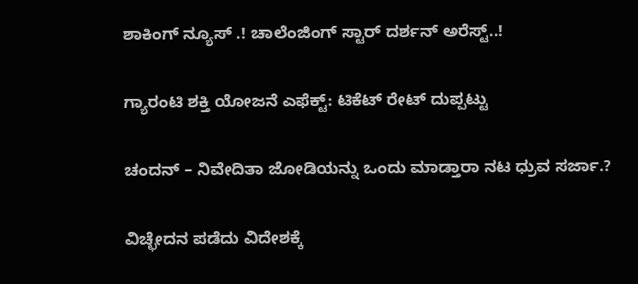ಶಾಕಿಂಗ್ ನ್ಯೂಸ್ .! ಚಾಲೆಂಜಿಂಗ್ ಸ್ಟಾರ್ ದರ್ಶನ್ ಅರೆಸ್ಟ್..!

ಗ್ಯಾರಂಟಿ ಶಕ್ತಿ ಯೋಜನೆ ಎಫೆಕ್ಟ್: ಟಿಕೆಟ್ ರೇಟ್ ದುಪ್ಪಟ್ಟು

ಚಂದನ್ – ನಿವೇದಿತಾ ಜೋಡಿಯನ್ನು ಒಂದು ಮಾಡ್ತಾರಾ ನಟ ಧ್ರುವ ಸರ್ಜಾ.?

ವಿಚ್ಛೇದನ ಪಡೆದು ವಿದೇಶಕ್ಕೆ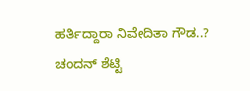ಹರ್ತಿದ್ದಾರಾ ನಿವೇದಿತಾ ಗೌಡ..? ಚಂದನ್ ಶೆಟ್ಟಿ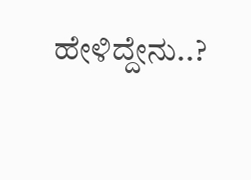ಹೇಳಿದ್ದೇನು..?